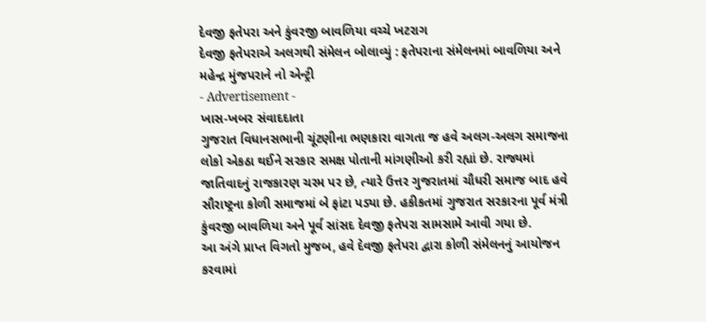દેવજી ફતેપરા અને કુંવરજી બાવળિયા વચ્ચે ખટરાગ
દેવજી ફતેપરાએ અલગથી સંમેલન બોલાવ્યું : ફતેપરાના સંમેલનમાં બાવળિયા અને મહેન્દ્ર મુંજપરાને નો એન્ટ્રી
- Advertisement -
ખાસ-ખબર સંવાદદાતા
ગુજરાત વિધાનસભાની ચૂંટણીના ભણકારા વાગતા જ હવે અલગ-અલગ સમાજના લોકો એકઠા થઈને સરકાર સમક્ષ પોતાની માંગણીઓ કરી રહ્યાં છે. રાજ્યમાં જાતિવાદનું રાજકારણ ચરમ પર છે, ત્યારે ઉત્તર ગુજરાતમાં ચૌધરી સમાજ બાદ હવે સૌરાષ્ટ્રના કોળી સમાજમાં બે ફાંટા પડ્યા છે. હકીકતમાં ગુજરાત સરકારના પૂર્વ મંત્રી કુંવરજી બાવળિયા અને પૂર્વ સાંસદ દેવજી ફતેપરા સામસામે આવી ગયા છે.
આ અંગે પ્રાપ્ત વિગતો મુજબ, હવે દેવજી ફતેપરા દ્વારા કોળી સંમેલનનું આયોજન કરવામાં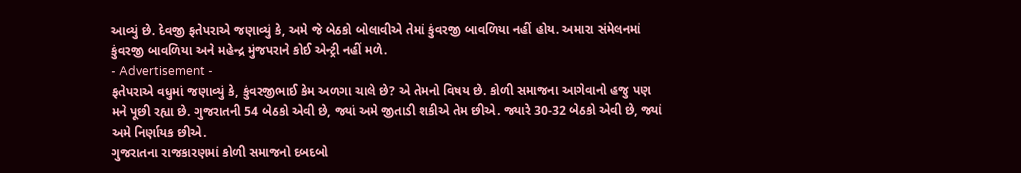આવ્યું છે. દેવજી ફતેપરાએ જણાવ્યું કે, અમે જે બેઠકો બોલાવીએ તેમાં કુંવરજી બાવળિયા નહીં હોય. અમારા સંમેલનમાં કુંવરજી બાવળિયા અને મહેન્દ્ર મુંજપરાને કોઈ એન્ટ્રી નહીં મળે.
- Advertisement -
ફતેપરાએ વધુમાં જણાવ્યું કે, કુંવરજીભાઈ કેમ અળગા ચાલે છે? એ તેમનો વિષય છે. કોળી સમાજના આગેવાનો હજુ પણ મને પૂછી રહ્યા છે. ગુજરાતની 54 બેઠકો એવી છે, જ્યાં અમે જીતાડી શકીએ તેમ છીએ. જ્યારે 30-32 બેઠકો એવી છે, જ્યાં અમે નિર્ણાયક છીએ.
ગુજરાતના રાજકારણમાં કોળી સમાજનો દબદબો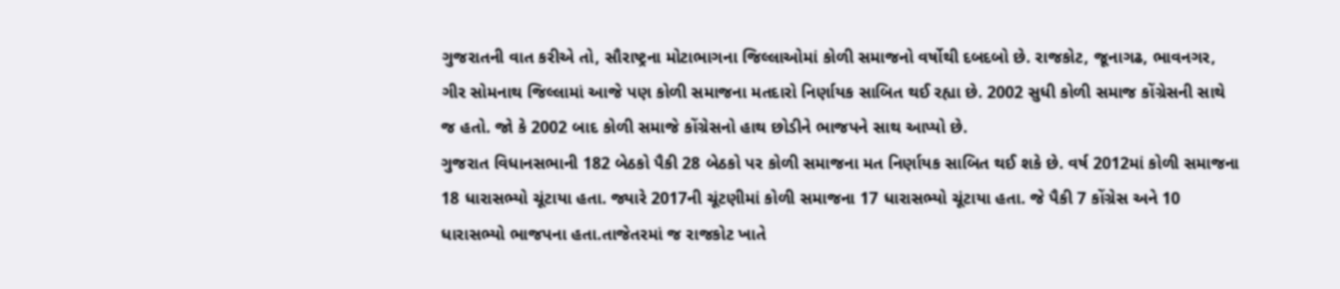ગુજરાતની વાત કરીએ તો, સૌરાષ્ટ્રના મોટાભાગના જિલ્લાઓમાં કોળી સમાજનો વર્ષોથી દબદબો છે. રાજકોટ, જૂનાગઢ, ભાવનગર, ગીર સોમનાથ જિલ્લામાં આજે પણ કોળી સમાજના મતદારો નિર્ણાયક સાબિત થઈ રહ્યા છે. 2002 સુધી કોળી સમાજ કોંગ્રેસની સાથે જ હતો. જો કે 2002 બાદ કોળી સમાજે કોંગ્રેસનો હાથ છોડીને ભાજપને સાથ આપ્યો છે.
ગુજરાત વિધાનસભાની 182 બેઠકો પૈકી 28 બેઠકો પર કોળી સમાજના મત નિર્ણાયક સાબિત થઈ શકે છે. વર્ષ 2012માં કોળી સમાજના 18 ધારાસભ્યો ચૂંટાયા હતા. જ્યારે 2017ની ચૂંટણીમાં કોળી સમાજના 17 ધારાસભ્યો ચૂંટાયા હતા. જે પૈકી 7 કોંગ્રેસ અને 10 ધારાસભ્યો ભાજપના હતા.તાજેતરમાં જ રાજકોટ ખાતે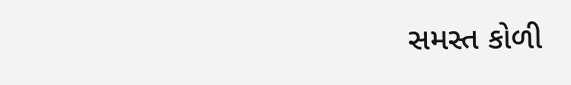સમસ્ત કોળી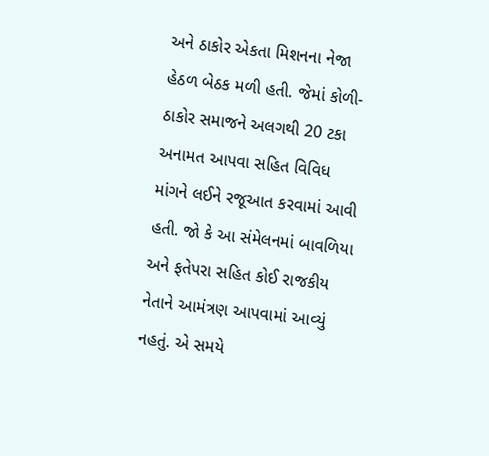અને ઠાકોર એકતા મિશનના નેજા હેઠળ બેઠક મળી હતી. જેમાં કોળી-ઠાકોર સમાજને અલગથી 20 ટકા અનામત આપવા સહિત વિવિધ માંગને લઈને રજૂઆત કરવામાં આવી હતી. જો કે આ સંમેલનમાં બાવળિયા અને ફતેપરા સહિત કોઈ રાજકીય નેતાને આમંત્રણ આપવામાં આવ્યું નહતું. એ સમયે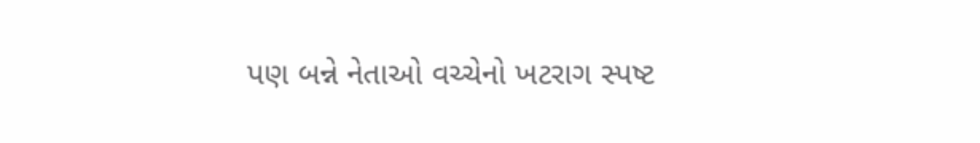પણ બન્ને નેતાઓ વચ્ચેનો ખટરાગ સ્પષ્ટ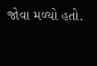જોવા મળ્યો હતો.